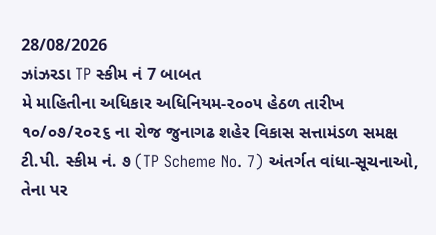28/08/2026
ઝાંઝરડા TP સ્કીમ નં 7 બાબત
મે માહિતીના અધિકાર અધિનિયમ-૨૦૦૫ હેઠળ તારીખ ૧૦/૦૭/૨૦૨૬ ના રોજ જુનાગઢ શહેર વિકાસ સત્તામંડળ સમક્ષ ટી.પી. સ્કીમ નં. ૭ (TP Scheme No. 7) અંતર્ગત વાંધા-સૂચનાઓ, તેના પર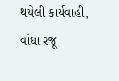થયેલી કાર્યવાહી, વાંધા રજૂ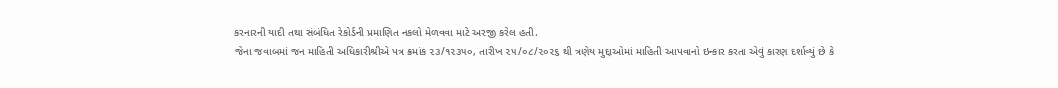કરનારની યાદી તથા સંબંધિત રેકોર્ડની પ્રમાણિત નકલો મેળવવા માટે અરજી કરેલ હતી.
જેના જવાબમાં જન માહિતી અધિકારીશ્રીએ પત્ર ક્રમાંક ૨૩/૧૨૩૫૦, તારીખ ૨૫/૦૮/૨૦૨૬ થી ત્રણેય મુદ્દાઓમાં માહિતી આપવાનો ઇન્કાર કરતા એવું કારણ દર્શાવ્યું છે કે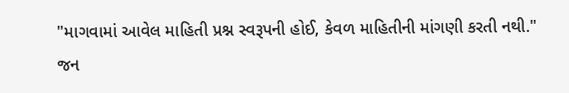"માગવામાં આવેલ માહિતી પ્રશ્ન સ્વરૂપની હોઈ, કેવળ માહિતીની માંગણી કરતી નથી."
જન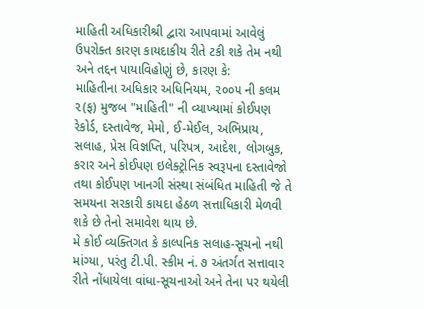માહિતી અધિકારીશ્રી દ્વારા આપવામાં આવેલું ઉપરોક્ત કારણ કાયદાકીય રીતે ટકી શકે તેમ નથી અને તદ્દન પાયાવિહોણું છે, કારણ કે:
માહિતીના અધિકાર અધિનિયમ, ૨૦૦૫ ની કલમ ૨(ફ) મુજબ "માહિતી" ની વ્યાખ્યામાં કોઈપણ રેકોર્ડ, દસ્તાવેજ, મેમો, ઈ-મેઈલ, અભિપ્રાય, સલાહ, પ્રેસ વિજ્ઞપ્તિ, પરિપત્ર, આદેશ, લોગબુક, કરાર અને કોઈપણ ઇલેક્ટ્રોનિક સ્વરૂપના દસ્તાવેજો તથા કોઈપણ ખાનગી સંસ્થા સંબંધિત માહિતી જે તે સમયના સરકારી કાયદા હેઠળ સત્તાધિકારી મેળવી શકે છે તેનો સમાવેશ થાય છે.
મે કોઈ વ્યક્તિગત કે કાલ્પનિક સલાહ-સૂચનો નથી માંગ્યા, પરંતુ ટી.પી. સ્કીમ નં. ૭ અંતર્ગત સત્તાવાર રીતે નોંધાયેલા વાંધા-સૂચનાઓ અને તેના પર થયેલી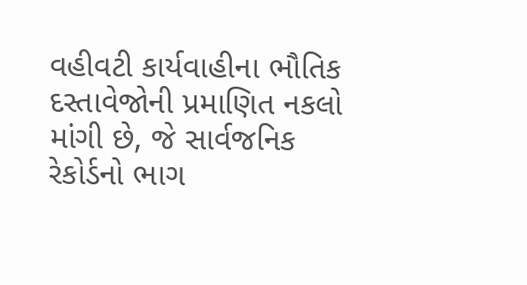વહીવટી કાર્યવાહીના ભૌતિક દસ્તાવેજોની પ્રમાણિત નકલો માંગી છે, જે સાર્વજનિક રેકોર્ડનો ભાગ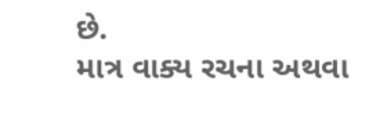છે.
માત્ર વાક્ય રચના અથવા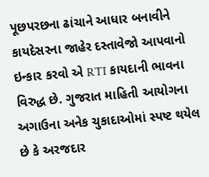પૂછપરછના ઢાંચાને આધાર બનાવીને કાયદેસરના જાહેર દસ્તાવેજો આપવાનો ઇન્કાર કરવો એ RTI કાયદાની ભાવના વિરુદ્ધ છે. ગુજરાત માહિતી આયોગના અગાઉના અનેક ચુકાદાઓમાં સ્પષ્ટ થયેલ છે કે અરજદાર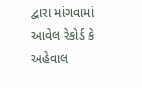દ્વારા માંગવામાં આવેલ રેકોર્ડ કે અહેવાલ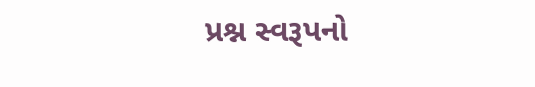પ્રશ્ન સ્વરૂપનો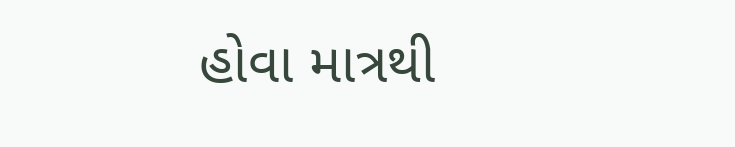હોવા માત્રથી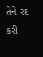તેને રદ કરી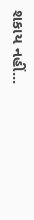શકાય નહીં...